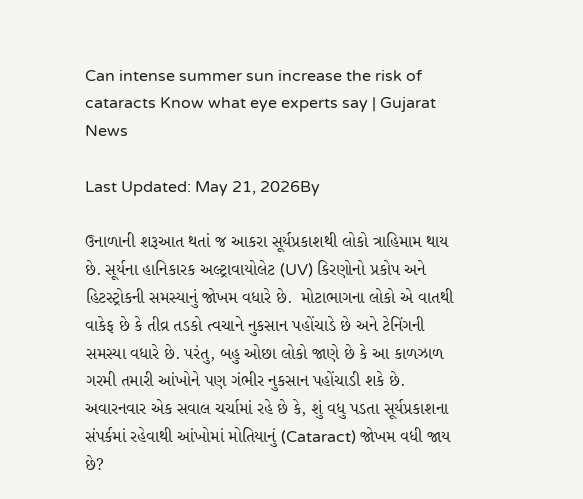Can intense summer sun increase the risk of cataracts Know what eye experts say | Gujarat News

Last Updated: May 21, 2026By

ઉનાળાની શરૂઆત થતાં જ આકરા સૂર્યપ્રકાશથી લોકો ત્રાહિમામ થાય છે. સૂર્યના હાનિકારક અલ્ટ્રાવાયોલેટ (UV) કિરણોનો પ્રકોપ અને હિટસ્ટ્રોકની સમસ્યાનું જોખમ વધારે છે.  મોટાભાગના લોકો એ વાતથી વાકેફ છે કે તીવ્ર તડકો ત્વચાને નુકસાન પહોંચાડે છે અને ટેનિંગની સમસ્યા વધારે છે. પરંતુ, બહુ ઓછા લોકો જાણે છે કે આ કાળઝાળ ગરમી તમારી આંખોને પણ ગંભીર નુકસાન પહોંચાડી શકે છે. અવારનવાર એક સવાલ ચર્ચામાં રહે છે કે, શું વધુ પડતા સૂર્યપ્રકાશના સંપર્કમાં રહેવાથી આંખોમાં મોતિયાનું (Cataract) જોખમ વધી જાય છે?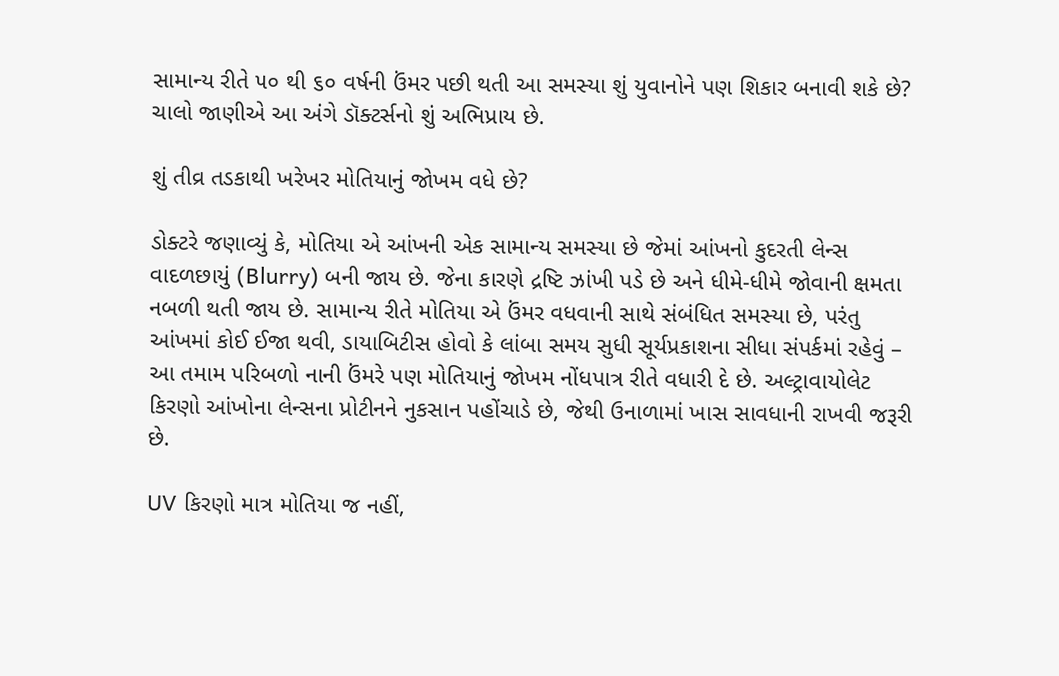સામાન્ય રીતે ૫૦ થી ૬૦ વર્ષની ઉંમર પછી થતી આ સમસ્યા શું યુવાનોને પણ શિકાર બનાવી શકે છે? ચાલો જાણીએ આ અંગે ડૉક્ટર્સનો શું અભિપ્રાય છે.

શું તીવ્ર તડકાથી ખરેખર મોતિયાનું જોખમ વધે છે?

ડોક્ટરે જણાવ્યું કે, મોતિયા એ આંખની એક સામાન્ય સમસ્યા છે જેમાં આંખનો કુદરતી લેન્સ વાદળછાયું (Blurry) બની જાય છે. જેના કારણે દ્રષ્ટિ ઝાંખી પડે છે અને ધીમે-ધીમે જોવાની ક્ષમતા નબળી થતી જાય છે. સામાન્ય રીતે મોતિયા એ ઉંમર વધવાની સાથે સંબંધિત સમસ્યા છે, પરંતુ આંખમાં કોઈ ઈજા થવી, ડાયાબિટીસ હોવો કે લાંબા સમય સુધી સૂર્યપ્રકાશના સીધા સંપર્કમાં રહેવું – આ તમામ પરિબળો નાની ઉંમરે પણ મોતિયાનું જોખમ નોંધપાત્ર રીતે વધારી દે છે. અલ્ટ્રાવાયોલેટ કિરણો આંખોના લેન્સના પ્રોટીનને નુકસાન પહોંચાડે છે, જેથી ઉનાળામાં ખાસ સાવધાની રાખવી જરૂરી છે.

UV કિરણો માત્ર મોતિયા જ નહીં,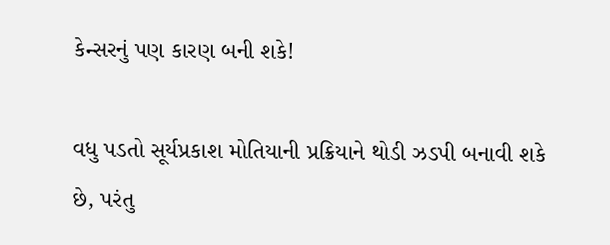કેન્સરનું પણ કારણ બની શકે!

વધુ પડતો સૂર્યપ્રકાશ મોતિયાની પ્રક્રિયાને થોડી ઝડપી બનાવી શકે છે, પરંતુ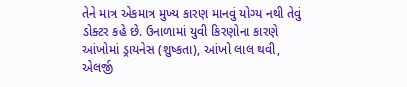તેને માત્ર એકમાત્ર મુખ્ય કારણ માનવું યોગ્ય નથી તેવું ડોક્ટર કહે છે. ઉનાળામાં યુવી કિરણોના કારણે આંખોમાં ડ્રાયનેસ (શુષ્કતા), આંખો લાલ થવી, એલર્જી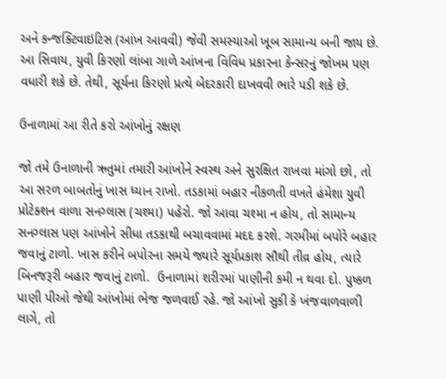અને કન્જક્ટિવાઇટિસ (આંખ આવવી) જેવી સમસ્યાઓ ખૂબ સામાન્ય બની જાય છે. આ સિવાય, યુવી કિરણો લાંબા ગાળે આંખના વિવિધ પ્રકારના કેન્સરનું જોખમ પણ વધારી શકે છે. તેથી, સૂર્યના કિરણો પ્રત્યે બેદરકારી દાખવવી ભારે પડી શકે છે.

ઉનાળામાં આ રીતે કરો આંખોનું રક્ષણ

જો તમે ઉનાળાની ઋતુમાં તમારી આંખોને સ્વસ્થ અને સુરક્ષિત રાખવા માંગો છો, તો આ સરળ બાબતોનું ખાસ ધ્યાન રાખો. તડકામાં બહાર નીકળતી વખતે હંમેશા યુવી પ્રોટેક્શન વાળા સનગ્લાસ (ચશ્મા) પહેરો. જો આવા ચશ્મા ન હોય, તો સામાન્ય સનગ્લાસ પણ આંખોને સીધા તડકાથી બચાવવામાં મદદ કરશે. ગરમીમાં બપોરે બહાર જવાનું ટાળો. ખાસ કરીને બપોરના સમયે જ્યારે સૂર્યપ્રકાશ સૌથી તીવ્ર હોય, ત્યારે બિનજરૂરી બહાર જવાનું ટાળો.  ઉનાળામાં શરીરમાં પાણીની કમી ન થવા દો. પુષ્કળ પાણી પીઓ જેથી આંખોમાં ભેજ જળવાઈ રહે. જો આંખો સુકી કે ખંજવાળવાળી લાગે, તો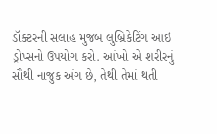ડૉક્ટરની સલાહ મુજબ લુબ્રિકેટિંગ આઇ ડ્રોપ્સનો ઉપયોગ કરો. આંખો એ શરીરનું સૌથી નાજુક અંગ છે, તેથી તેમાં થતી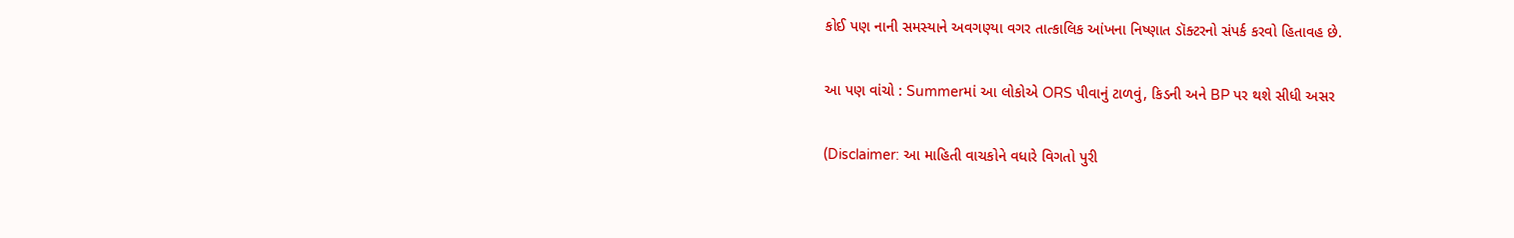કોઈ પણ નાની સમસ્યાને અવગણ્યા વગર તાત્કાલિક આંખના નિષ્ણાત ડૉક્ટરનો સંપર્ક કરવો હિતાવહ છે.

આ પણ વાંચો : Summerમાં આ લોકોએ ORS પીવાનું ટાળવું, કિડની અને BP પર થશે સીધી અસર

(Disclaimer: આ માહિતી વાચકોને વધારે વિગતો પુરી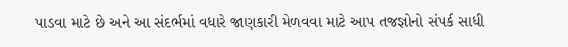પાડવા માટે છે અને આ સંદર્ભમાં વધારે જાણકારી મેળવવા માટે આપ તજજ્ઞોનો સંપર્ક સાધી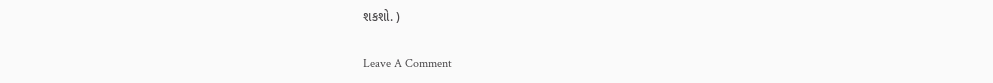શકશો. )

Leave A Comment